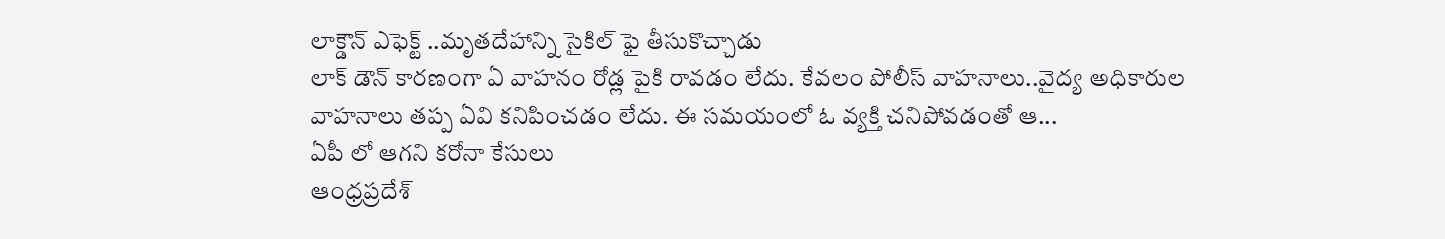లాక్డౌన్ ఎఫెక్ట్ ..మృతదేహాన్ని సైకిల్ ఫై తీసుకొచ్చాడు
లాక్ డౌన్ కారణంగా ఏ వాహనం రోడ్ల పైకి రావడం లేదు. కేవలం పోలీస్ వాహనాలు..వైద్య అధికారుల వాహనాలు తప్ప ఏవి కనిపించడం లేదు. ఈ సమయంలో ఓ వ్యక్తి చనిపోవడంతో ఆ...
ఏపీ లో ఆగని కరోనా కేసులు
ఆంధ్రప్రదేశ్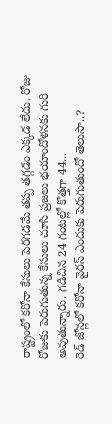రాష్ట్రంలో కరోనా కేసులు పెరగడమే తప్ప తగ్గడం ఎక్కడ లేదు. రోజు రోజుకు పెరుగుతున్న కేసులు చూసి ప్రజలు భయాందోళనకు గురి అవుతున్నారు. గడిచిన 24 గంటల్లో కొత్తగా 44...
రెడ్ జోన్లలో కరోనా వైరస్ ఎందుకు పెరుగుతుందో తెలుసా..?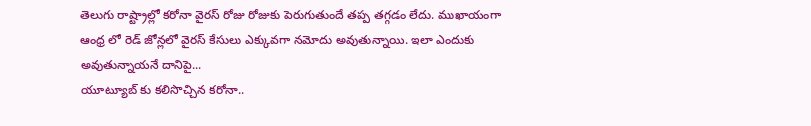తెలుగు రాష్ట్రాల్లో కరోనా వైరస్ రోజు రోజుకు పెరుగుతుందే తప్ప తగ్గడం లేదు. ముఖాయంగా ఆంధ్ర లో రెడ్ జోన్లలో వైరస్ కేసులు ఎక్కువగా నమోదు అవుతున్నాయి. ఇలా ఎందుకు అవుతున్నాయనే దానిపై...
యూట్యూబ్ కు కలిసొచ్చిన కరోనా..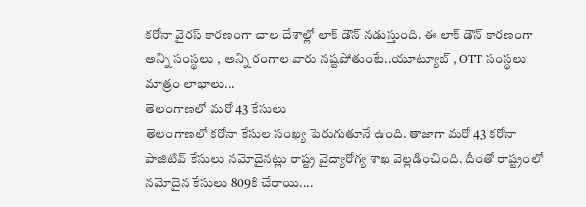కరోనా వైరస్ కారణంగా చాల దేశాల్లో లాక్ డౌన్ నడుస్తుంది. ఈ లాక్ డౌన్ కారణంగా అన్ని సంస్థలు , అన్ని రంగాల వారు నష్టపోతుంటే..యూట్యూబ్ , OTT సంస్థలు మాత్రం లాభాలు...
తెలంగాణలో మరో 43 కేసులు
తెలంగాణలో కరోనా కేసుల సంఖ్య పెరుగుతూనే ఉంది. తాజాగా మరో 43 కరోనా పాజిటివ్ కేసులు నమోదైనట్లు రాష్ట్ర వైద్యారోగ్య శాఖ వెల్లడించింది. దీంతో రాష్ట్రంలో నమోదైన కేసులు 809కి చేరాయి....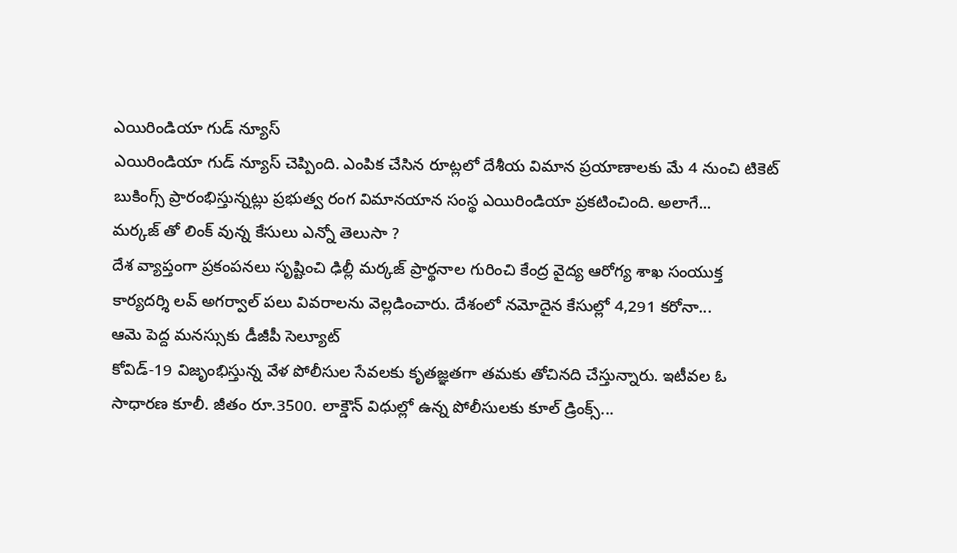ఎయిరిండియా గుడ్ న్యూస్
ఎయిరిండియా గుడ్ న్యూస్ చెప్పింది. ఎంపిక చేసిన రూట్లలో దేశీయ విమాన ప్రయాణాలకు మే 4 నుంచి టికెట్ బుకింగ్స్ ప్రారంభిస్తున్నట్లు ప్రభుత్వ రంగ విమానయాన సంస్థ ఎయిరిండియా ప్రకటించింది. అలాగే...
మర్కజ్ తో లింక్ వున్న కేసులు ఎన్నో తెలుసా ?
దేశ వ్యాప్తంగా ప్రకంపనలు సృష్టించి ఢిల్లీ మర్కజ్ ప్రార్థనాల గురించి కేంద్ర వైద్య ఆరోగ్య శాఖ సంయుక్త కార్యదర్శి లవ్ అగర్వాల్ పలు వివరాలను వెల్లడించారు. దేశంలో నమోదైన కేసుల్లో 4,291 కరోనా...
ఆమె పెద్ద మనస్సుకు డీజీపీ సెల్యూట్
కోవిడ్-19 విజృంభిస్తున్న వేళ పోలీసుల సేవలకు కృతజ్ఞతగా తమకు తోచినది చేస్తున్నారు. ఇటీవల ఓ సాధారణ కూలీ. జీతం రూ.3500. లాక్డౌన్ విధుల్లో ఉన్న పోలీసులకు కూల్ డ్రింక్స్...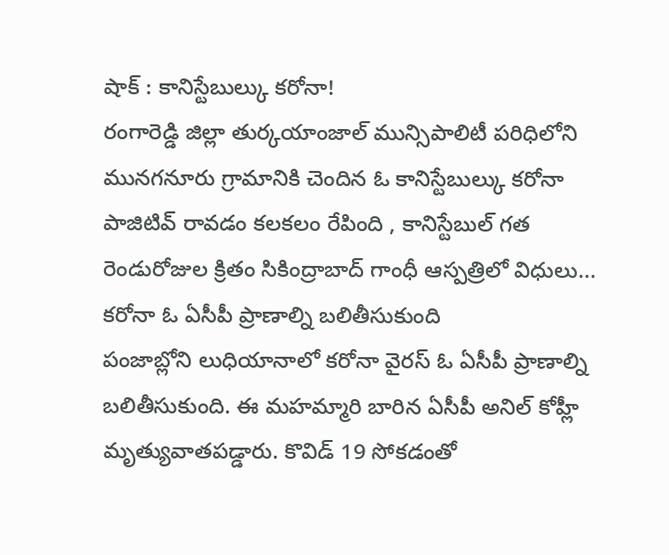షాక్ : కానిస్టేబుల్కు కరోనా!
రంగారెడ్డి జిల్లా తుర్కయాంజాల్ మున్సిపాలిటీ పరిధిలోని మునగనూరు గ్రామానికి చెందిన ఓ కానిస్టేబుల్కు కరోనా పాజిటివ్ రావడం కలకలం రేపింది , కానిస్టేబుల్ గత రెండురోజుల క్రితం సికింద్రాబాద్ గాంధీ ఆస్పత్రిలో విధులు...
కరోనా ఓ ఏసీపీ ప్రాణాల్ని బలితీసుకుంది
పంజాబ్లోని లుధియానాలో కరోనా వైరస్ ఓ ఏసీపీ ప్రాణాల్ని బలితీసుకుంది. ఈ మహమ్మారి బారిన ఏసీపీ అనిల్ కోహ్లీ మృత్యువాతపడ్డారు. కొవిడ్ 19 సోకడంతో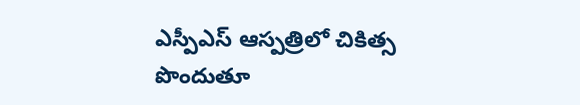ఎస్పీఎస్ ఆస్పత్రిలో చికిత్స పొందుతూ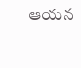ఆయన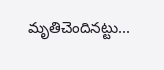మృతిచెందినట్టు...